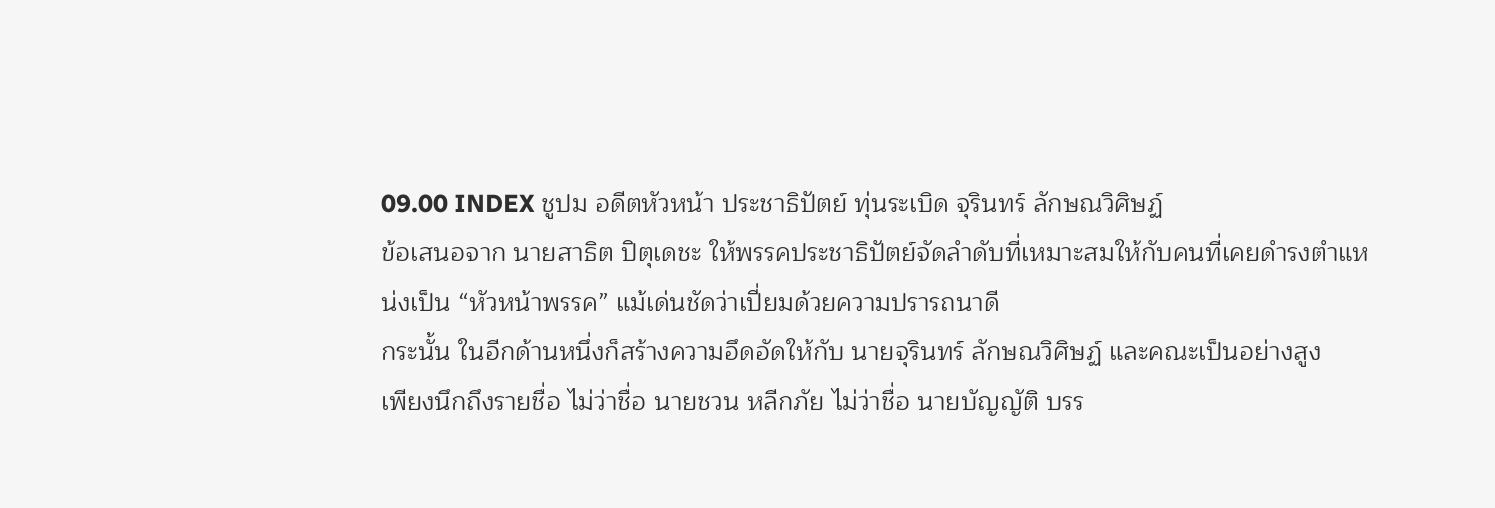09.00 INDEX ชูปม อดีตหัวหน้า ประชาธิปัตย์ ทุ่นระเบิด จุรินทร์ ลักษณวิศิษฏ์
ข้อเสนอจาก นายสาธิต ปิตุเดชะ ให้พรรคประชาธิปัตย์จัดลำดับที่เหมาะสมให้กับคนที่เคยดำรงตำแหน่งเป็น “หัวหน้าพรรค” แม้เด่นชัดว่าเปี่ยมด้วยความปรารถนาดี
กระนั้น ในอีกด้านหนึ่งก็สร้างความอึดอัดให้กับ นายจุรินทร์ ลักษณวิศิษฏ์ และคณะเป็นอย่างสูง
เพียงนึกถึงรายชื่อ ไม่ว่าชื่อ นายชวน หลีกภัย ไม่ว่าชื่อ นายบัญญัติ บรร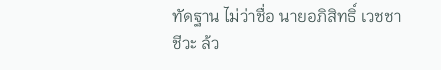ทัดฐาน ไม่ว่าชื่อ นายอภิสิทธิ์ เวชชาชีวะ ล้ว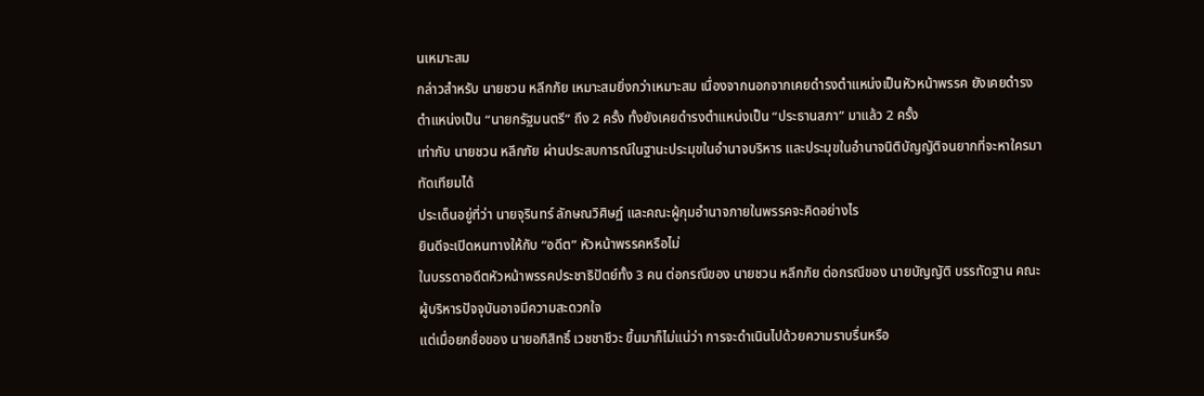นเหมาะสม
กล่าวสำหรับ นายชวน หลีกภัย เหมาะสมยิ่งกว่าเหมาะสม เนื่องจากนอกจากเคยดำรงตำแหน่งเป็นหัวหน้าพรรค ยังเคยดำรงตำแหน่งเป็น “นายกรัฐมนตรี” ถึง 2 ครั้ง ทั้งยังเคยดำรงตำแหน่งเป็น “ประธานสภา” มาแล้ว 2 ครั้ง
เท่ากับ นายชวน หลีกภัย ผ่านประสบการณ์ในฐานะประมุขในอำนาจบริหาร และประมุขในอำนาจนิติบัญญัติจนยากที่จะหาใครมาทัดเทียมได้
ประเด็นอยู่ที่ว่า นายจุรินทร์ ลักษณวิศิษฏ์ และคณะผู้กุมอำนาจภายในพรรคจะคิดอย่างไร
ยินดีจะเปิดหนทางให้กับ “อดีต” หัวหน้าพรรคหรือไม่
ในบรรดาอดีตหัวหน้าพรรคประชาธิปัตย์ทั้ง 3 คน ต่อกรณีของ นายชวน หลีกภัย ต่อกรณีของ นายบัญญัติ บรรทัดฐาน คณะผู้บริหารปัจจุบันอาจมีความสะดวกใจ
แต่เมื่อยกชื่อของ นายอภิสิทธิ์ เวชชาชีวะ ขึ้นมาก็ไม่แน่ว่า การจะดำเนินไปด้วยความราบรื่นหรือ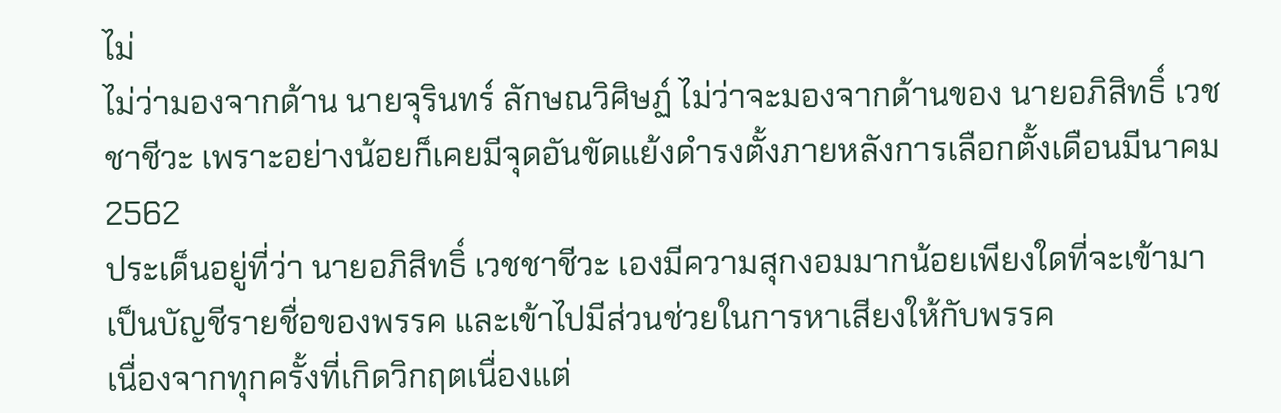ไม่
ไม่ว่ามองจากด้าน นายจุรินทร์ ลักษณวิศิษฏ์ ไม่ว่าจะมองจากด้านของ นายอภิสิทธิ์ เวชชาชีวะ เพราะอย่างน้อยก็เคยมีจุดอันขัดแย้งดำรงตั้งภายหลังการเลือกตั้งเดือนมีนาคม 2562
ประเด็นอยู่ที่ว่า นายอภิสิทธิ์ เวชชาชีวะ เองมีความสุกงอมมากน้อยเพียงใดที่จะเข้ามาเป็นบัญชีรายชื่อของพรรค และเข้าไปมีส่วนช่วยในการหาเสียงให้กับพรรค
เนื่องจากทุกครั้งที่เกิดวิกฤตเนื่องแต่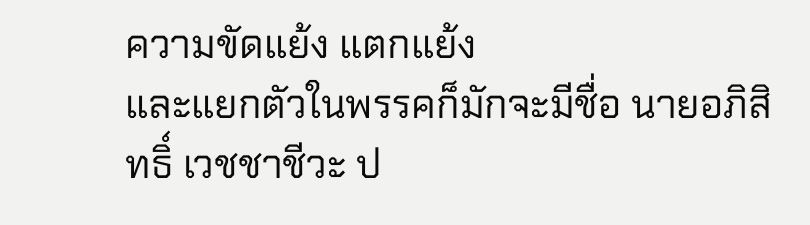ความขัดแย้ง แตกแย้ง
และแยกตัวในพรรคก็มักจะมีชื่อ นายอภิสิทธิ์ เวชชาชีวะ ป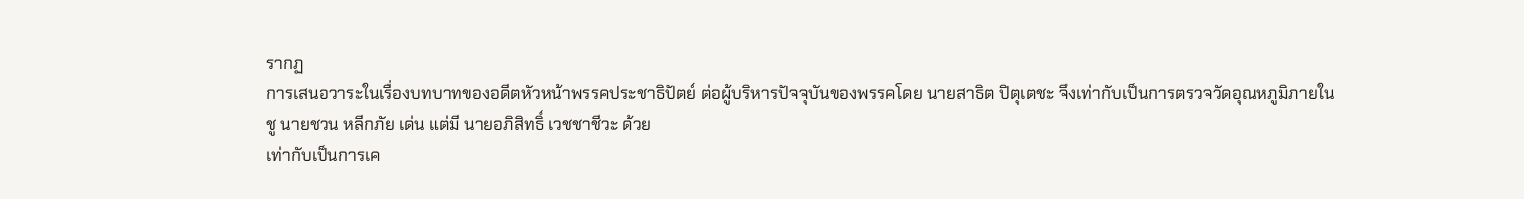รากฏ
การเสนอวาระในเรื่องบทบาทของอดีตหัวหน้าพรรคประชาธิปัตย์ ต่อผู้บริหารปัจจุบันของพรรคโดย นายสาธิต ปิตุเตชะ จึงเท่ากับเป็นการตรวจวัดอุณหภูมิภายใน
ชู นายชวน หลีกภัย เด่น แต่มี นายอภิสิทธิ์ เวชชาชีวะ ด้วย
เท่ากับเป็นการเค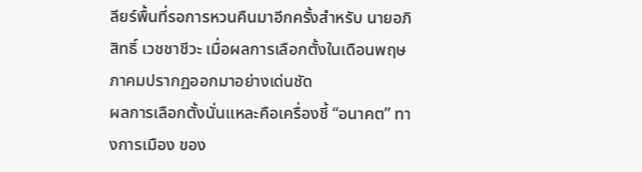ลียร์พื้นที่รอการหวนคืนมาอีกครั้งสำหรับ นายอภิสิทธิ์ เวชชาชีวะ เมื่อผลการเลือกตั้งในเดือนพฤษภาคมปรากฏออกมาอย่างเด่นชัด
ผลการเลือกตั้งนั่นแหละคือเครื่องชี้ “อนาคต” ทางการเมือง ของ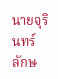นายจุรินทร์ ลักษ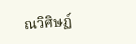ณวิศิษฏ์